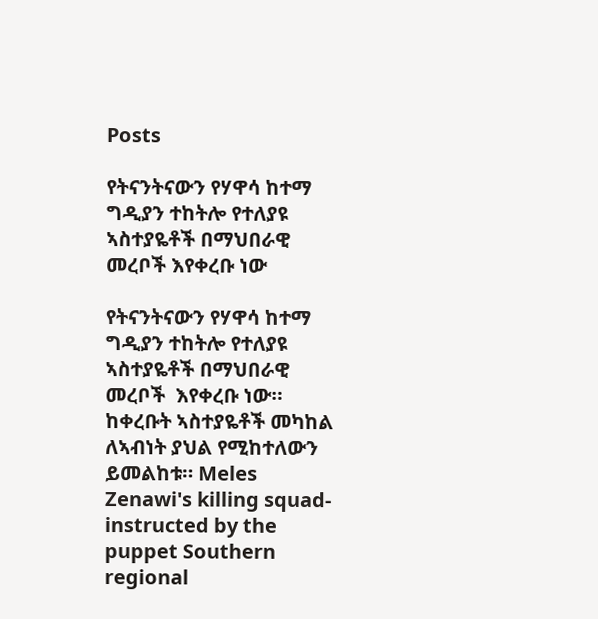Posts

የትናንትናውን የሃዋሳ ከተማ ግዲያን ተከትሎ የተለያዩ ኣስተያዬቶች በማህበራዊ መረቦች እየቀረቡ ነው

የትናንትናውን የሃዋሳ ከተማ ግዲያን ተከትሎ የተለያዩ ኣስተያዬቶች በማህበራዊ መረቦች  እየቀረቡ ነው። ከቀረቡት ኣስተያዬቶች መካከል ለኣብነት ያህል የሚከተለውን ይመልከቱ። Meles Zenawi's killing squad- instructed by the puppet Southern regional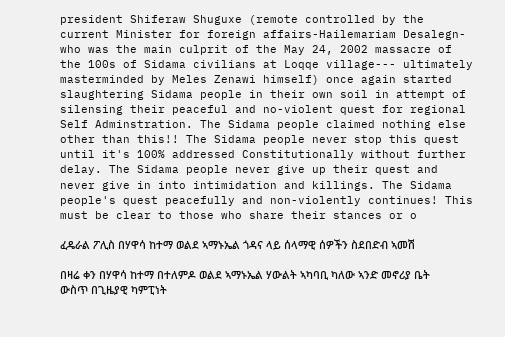president Shiferaw Shuguxe (remote controlled by the current Minister for foreign affairs-Hailemariam Desalegn-who was the main culprit of the May 24, 2002 massacre of the 100s of Sidama civilians at Loqqe village--- ultimately masterminded by Meles Zenawi himself) once again started slaughtering Sidama people in their own soil in attempt of silensing their peaceful and no-violent quest for regional Self Adminstration. The Sidama people claimed nothing else other than this!! The Sidama people never stop this quest until it's 100% addressed Constitutionally without further delay. The Sidama people never give up their quest and never give in into intimidation and killings. The Sidama people's quest peacefully and non-violently continues! This must be clear to those who share their stances or o

ፈዴራል ፖሊስ በሃዋሳ ከተማ ወልደ ኣማኑኤል ጎዳና ላይ ሰላማዊ ሰዎችን ስደበድብ ኣመሽ

በዛሬ ቀን በሃዋሳ ከተማ በተለምዶ ወልደ ኣማኑኤል ሃውልት ኣካባቢ ካለው ኣንድ መኖሪያ ቤት ውስጥ በጊዜያዊ ካምፒነት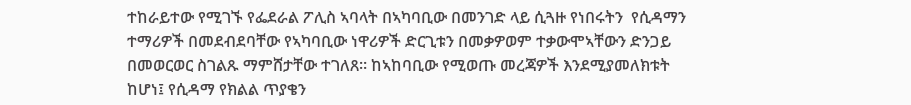ተከራይተው የሚገኙ የፌደራል ፖሊስ ኣባላት በኣካባቢው በመንገድ ላይ ሲጓዙ የነበሩትን  የሲዳማን ተማሪዎች በመደብደባቸው የኣካባቢው ነዋሪዎች ድርጊቱን በመቃዎወም ተቃውሞኣቸውን ድንጋይ በመወርወር ስገልጹ ማምሸታቸው ተገለጸ። ከኣከባቢው የሚወጡ መረጃዎች እንደሚያመለክቱት ከሆነ፤ የሲዳማ የክልል ጥያቄን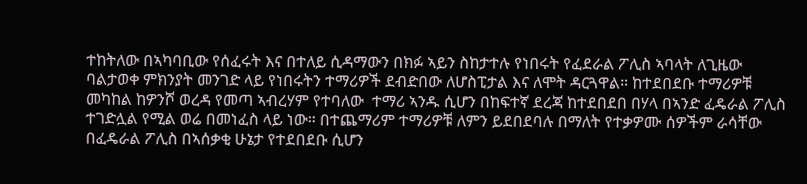ተከትለው በኣካባቢው የሰፈሩት እና በተለይ ሲዳማውን በክፉ ኣይን ስከታተሉ የነበሩት የፈደራል ፖሊስ ኣባላት ለጊዜው ባልታወቀ ምክንያት መንገድ ላይ የነበሩትን ተማሪዎች ደብድበው ለሆስፒታል እና ለሞት ዳርጓዋል። ከተደበደቡ ተማሪዎቹ መካከል ከዎንሾ ወረዳ የመጣ ኣብረሃም የተባለው  ተማሪ ኣንዱ ሲሆን በከፍተኛ ደረጃ ከተደበደበ በሃላ በኣንድ ፈዴራል ፖሊስ ተገድሏል የሚል ወሬ በመነፈስ ላይ ነው። በተጨማሪም ተማሪዎቹ ለምን ይደበደባሉ በማለት የተቃዎሙ ሰዎችም ራሳቸው በፈዴራል ፖሊስ በኣሰቃቂ ሁኔታ የተደበደቡ ሲሆን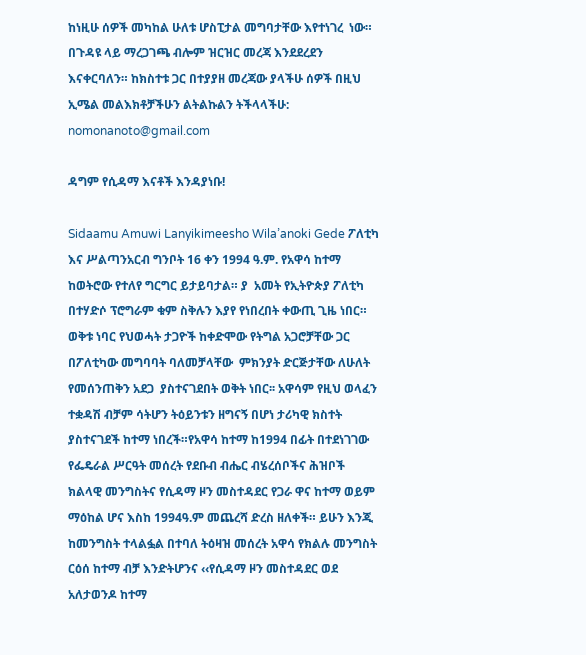ከነዚሁ ሰዎች መካከል ሁለቱ ሆስፒታል መግባታቸው እየተነገረ  ነው። በጉዳዩ ላይ ማረጋገጫ ብሎም ዝርዝር መረጃ እንደደረደን እናቀርባለን። ከክስተቱ ጋር በተያያዘ መረጃው ያላችሁ ሰዎች በዚህ ኢሜል መልእክቶቻችሁን ልትልኩልን ትችላላችሁ: nomonanoto@gmail.com

ዳግም የሲዳማ እናቶች እንዳያነቡ!

Sidaamu Amuwi Lanyikimeesho Wila’anoki Gede ፖለቲካ እና ሥልጣንአርብ ግንቦት 16 ቀን 1994 ዓ.ም. የአዋሳ ከተማ ከወትሮው የተለየ ግርግር ይታይባታል። ያ  አመት የኢትዮጵያ ፖለቲካ በተሃድሶ ፕሮግራም ቁም ስቅሉን እያየ የነበረበት ቀውጢ ጊዜ ነበር። ወቅቱ ነባር የህወሓት ታጋዮች ከቀድሞው የትግል አጋሮቻቸው ጋር በፖለቲካው መግባባት ባለመቻላቸው  ምክንያት ድርጅታቸው ለሁለት የመሰንጠቅን አደጋ  ያስተናገደበት ወቅት ነበር፡፡ አዋሳም የዚህ ወላፈን ተቋዳሽ ብቻም ሳትሆን ትዕይንቱን ዘግናኝ በሆነ ታሪካዊ ክስተት ያስተናገደች ከተማ ነበረች።የአዋሳ ከተማ ከ1994 በፊት በተደነገገው የፌዴራል ሥርዓት መሰረት የደቡብ ብሔር ብሄረሰቦችና ሕዝቦች ክልላዊ መንግስትና የሲዳማ ዞን መስተዳደር የጋራ ዋና ከተማ ወይም ማዕከል ሆና እስከ 1994ዓ.ም መጨረሻ ድረስ ዘለቀች። ይሁን እንጂ ከመንግስት ተላልፏል በተባለ ትዕዛዝ መሰረት አዋሳ የክልሉ መንግስት ርዕሰ ከተማ ብቻ እንድትሆንና ‹‹የሲዳማ ዞን መስተዳደር ወደ አለታወንዶ ከተማ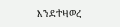እንደተዛወረ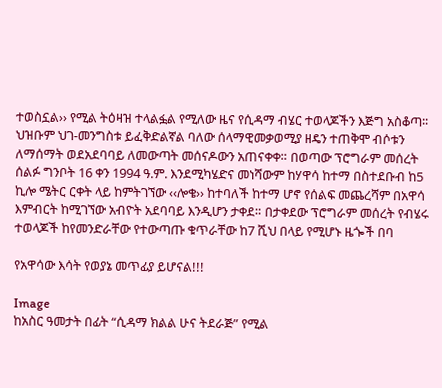ተወስኗል›› የሚል ትዕዛዝ ተላልፏል የሚለው ዜና የሲዳማ ብሄር ተወላጆችን እጅግ አስቆጣ፡፡ ህዝቡም ህገ-መንግስቱ ይፈቅድልኛል ባለው ሰላማዊመቃወሚያ ዘዴን ተጠቅሞ ብሶቱን ለማሰማት ወደአደባባይ ለመውጣት መሰናዶውን አጠናቀቀ። በወጣው ፕሮግራም መሰረት ሰልፉ ግንቦት 16 ቀን 1994 ዓ.ም. እንደሚካሄድና መነሻውም ከሃዋሳ ከተማ በስተደቡብ ከ5 ኪሎ ሜትር ርቀት ላይ ከምትገኘው ‹‹ሎቄ›› ከተባለች ከተማ ሆኖ የሰልፍ መጨረሻም በአዋሳ እምብርት ከሚገኘው አብዮት አደባባይ እንዲሆን ታቀደ። በታቀደው ፕሮግራም መሰረት የብሄሩ ተወላጆች ከየመንድራቸው የተውጣጡ ቁጥራቸው ከ7 ሺህ በላይ የሚሆኑ ዜጐች በባ

የአዋሳው እሳት የወያኔ መጥፊያ ይሆናል!!!

Image
ከአስር ዓመታት በፊት “ሲዳማ ክልል ሁና ትደራጅ” የሚል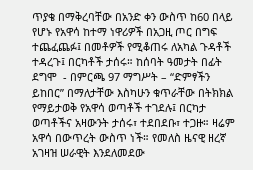ጥያቄ በማቅረባቸው በአንድ ቀን ውስጥ ከ60 በላይ የሆኑ የአዋሳ ከተማ ነዋሪዎች በአጋዚ ጦር በግፍ ተጨፈጨፉ፤ በመቶዎች የሚቆጠሩ ለአካል ጉዳቶች ተዳረጉ፤ በርካቶች ታሰሩ። ከሰባት ዓመታት በፊት ደግሞ  - በምርጫ 97 ማግሥት – “ድምፃችን ይከበር” በማለታቸው እስካሁን ቁጥራቸው በትክክል የማይታወቅ የአዋሳ ወጣቶች ተገደሉ፤ በርካታ ወጣቶችና አዛውንት ታሰሩ፣ ተደበደቡ፣ ተጋዙ። ዛሬም አዋሳ በውጥረት ውስጥ ነች። የመለስ ዜናዊ ዘረኛ አገዛዝ ሠራዊት እንደለመደው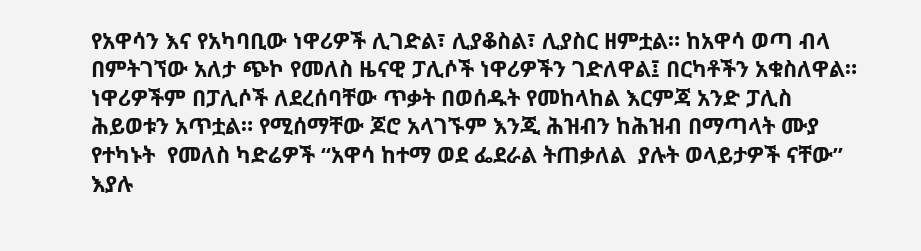የአዋሳን እና የአካባቢው ነዋሪዎች ሊገድል፣ ሊያቆስል፣ ሊያስር ዘምቷል። ከአዋሳ ወጣ ብላ በምትገኘው አለታ ጭኮ የመለስ ዜናዊ ፓሊሶች ነዋሪዎችን ገድለዋል፤ በርካቶችን አቁስለዋል። ነዋሪዎችም በፓሊሶች ለደረሰባቸው ጥቃት በወሰዱት የመከላከል እርምጃ አንድ ፓሊስ ሕይወቱን አጥቷል። የሚሰማቸው ጆሮ አላገኙም እንጂ ሕዝብን ከሕዝብ በማጣላት ሙያ የተካኑት  የመለስ ካድሬዎች “አዋሳ ከተማ ወደ ፌደራል ትጠቃለል  ያሉት ወላይታዎች ናቸው” እያሉ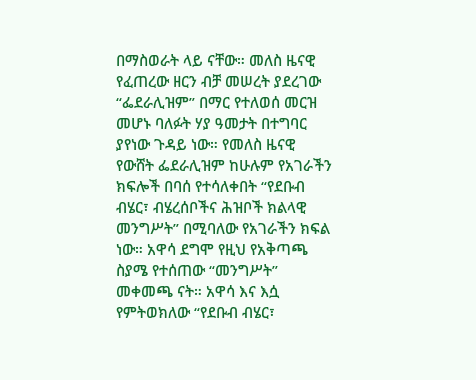በማስወራት ላይ ናቸው። መለስ ዜናዊ የፈጠረው ዘርን ብቻ መሠረት ያደረገው “ፌደራሊዝም” በማር የተለወሰ መርዝ መሆኑ ባለፉት ሃያ ዓመታት በተግባር ያየነው ጉዳይ ነው። የመለስ ዜናዊ የውሸት ፌደራሊዝም ከሁሉም የአገራችን ክፍሎች በባሰ የተሳለቀበት “የደቡብ ብሄር፣ ብሄረሰቦችና ሕዝቦች ክልላዊ መንግሥት” በሚባለው የአገራችን ክፍል ነው። አዋሳ ደግሞ የዚህ የአቅጣጫ ስያሜ የተሰጠው “መንግሥት” መቀመጫ ናት። አዋሳ እና እሷ የምትወክለው “የደቡብ ብሄር፣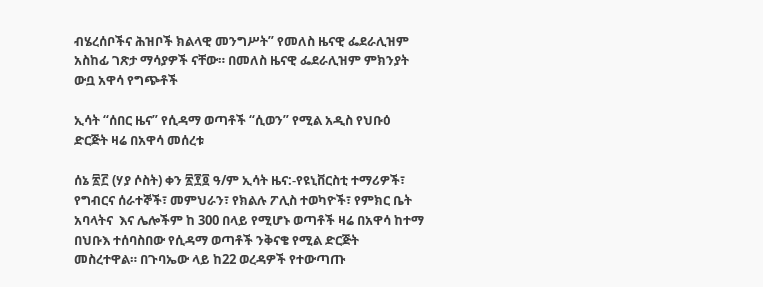ብሄረሰቦችና ሕዝቦች ክልላዊ መንግሥት” የመለስ ዜናዊ ፌደራሊዝም አስከፊ ገጽታ ማሳያዎች ናቸው። በመለስ ዜናዊ ፌደራሊዝም ምክንያት ውቧ አዋሳ የግጭቶች

ኢሳት “ሰበር ዜና” የሲዳማ ወጣቶች “ሲወን” የሚል አዲስ የህቡዕ ድርጅት ዛሬ በአዋሳ መሰረቱ

ሰኔ ፳፫ (ሃያ ሶስት) ቀን ፳፻፬ ዓ/ም ኢሳት ዜና:-የዩኒቨርስቲ ተማሪዎች፣  የግብርና ሰራተኞች፣ መምህራን፣ የክልሉ ፖሊስ ተወካዮች፣ የምክር ቤት አባላትና  እና ሌሎችም ከ 300 በላይ የሚሆኑ ወጣቶች ዛሬ በአዋሳ ከተማ በህቡእ ተሰባስበው የሲዳማ ወጣቶች ንቅናቄ የሚል ድርጅት መስረተዋል። በጉባኤው ላይ ከ22 ወረዳዎች የተውጣጡ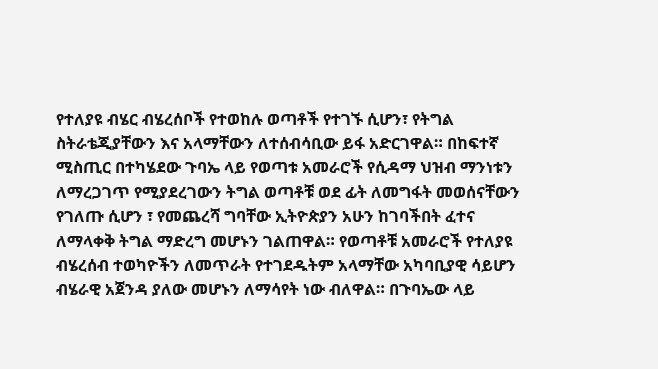የተለያዩ ብሄር ብሄረሰቦች የተወከሉ ወጣቶች የተገኙ ሲሆን፣ የትግል ስትራቴጂያቸውን እና አላማቸውን ለተሰብሳቢው ይፋ አድርገዋል። በከፍተኛ ሚስጢር በተካሄደው ጉባኤ ላይ የወጣቱ አመራሮች የሲዳማ ህዝብ ማንነቱን ለማረጋገጥ የሚያደረገውን ትግል ወጣቶቹ ወደ ፊት ለመግፋት መወሰናቸውን የገለጡ ሲሆን ፣ የመጨረሻ ግባቸው ኢትዮጵያን አሁን ከገባችበት ፈተና ለማላቀቅ ትግል ማድረግ መሆኑን ገልጠዋል። የወጣቶቹ አመራሮች የተለያዩ ብሄረሰብ ተወካዮችን ለመጥራት የተገደዱትም አላማቸው አካባቢያዊ ሳይሆን ብሄራዊ አጀንዳ ያለው መሆኑን ለማሳየት ነው ብለዋል። በጉባኤው ላይ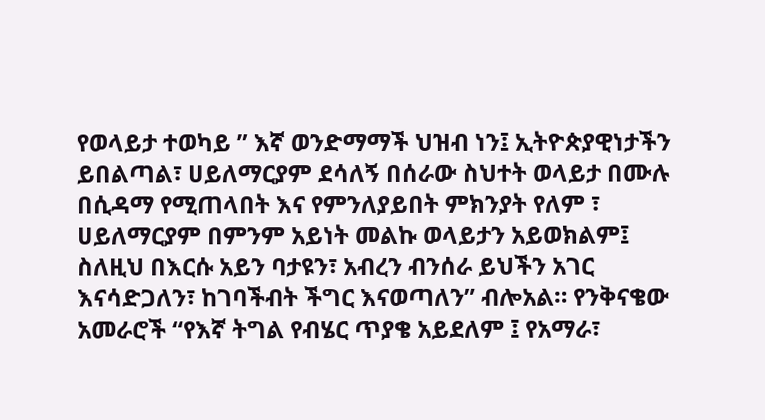የወላይታ ተወካይ ” እኛ ወንድማማች ህዝብ ነን፤ ኢትዮጵያዊነታችን ይበልጣል፣ ሀይለማርያም ደሳለኝ በሰራው ስህተት ወላይታ በሙሉ በሲዳማ የሚጠላበት እና የምንለያይበት ምክንያት የለም ፣ ሀይለማርያም በምንም አይነት መልኩ ወላይታን አይወክልም፤ ስለዚህ በእርሱ አይን ባታዩን፣ አብረን ብንሰራ ይህችን አገር እናሳድጋለን፣ ከገባችብት ችግር እናወጣለን” ብሎአል። የንቅናቄው አመራሮች “የእኛ ትግል የብሄር ጥያቄ አይደለም ፤ የአማራ፣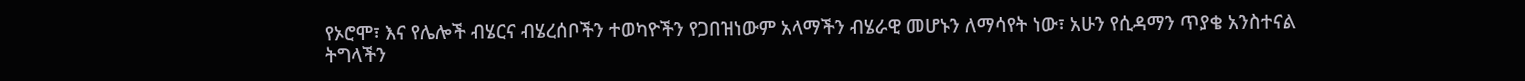የኦሮሞ፣ እና የሌሎች ብሄርና ብሄረሰቦችን ተወካዮችን የጋበዝነውም አላማችን ብሄራዊ መሆኑን ለማሳየት ነው፣ አሁን የሲዳማን ጥያቄ አንስተናል ትግላችን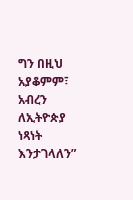ግን በዚህ አያቆምም፣ አብረን ለኢትዮጵያ ነጻነት እንታገላለን”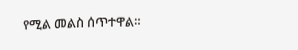የሚል መልስ ሰጥተዋል።